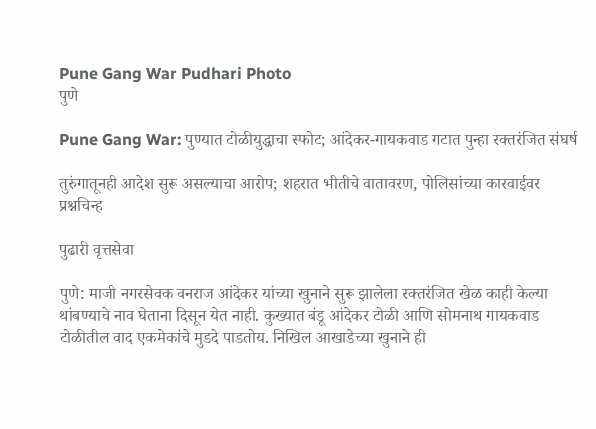Pune Gang War Pudhari Photo
पुणे

Pune Gang War: पुण्यात टोळीयुद्धाचा स्फोट; आंदेकर-गायकवाड गटात पुन्हा रक्तरंजित संघर्ष

तुरुंगातूनही आदेश सुरू असल्याचा आरोप; शहरात भीतीचे वातावरण, पोलिसांच्या कारवाईवर प्रश्नचिन्ह

पुढारी वृत्तसेवा

पुणे: माजी नगरसेवक वनराज आंदेकर यांच्या खुनाने सुरू झालेला रक्तरंजित खेळ काही केल्या थांबण्याचे नाव घेताना दिसून येत नाही. कुख्यात बंडू आंदेकर टोळी आणि सोमनाथ गायकवाड टोळीतील वाद एकमेकांचे मुडदे पाडतोय. निखिल आखाडेच्या खुनाने ही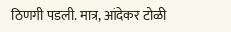ठिणगी पडली. मात्र, आंदेकर टोळी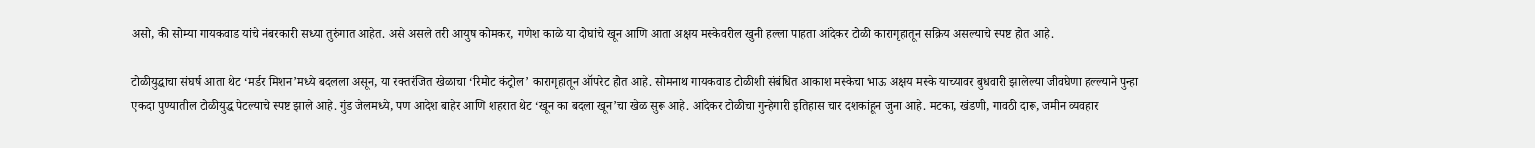असो, की सोम्या गायकवाड यांचे नंबरकारी सध्या तुरुंगात आहेत. असे असले तरी आयुष कोमकर, गणेश काळे या दोघांचे खून आणि आता अक्षय मस्केवरील खुनी हल्ला पाहता आंदेकर टोळी कारागृहातून सक्रिय असल्याचे स्पष्ट होत आहे.

टोळीयुद्धाचा संघर्ष आता थेट ‌‘मर्डर मिशन‌’मध्ये बदलला असून, या रक्तरंजित खेळाचा ‌‘रिमोट कंट्रोल‌’ कारागृहातून ऑपरेट होत आहे. सोमनाथ गायकवाड टोळीशी संबंधित आकाश मस्केचा भाऊ अक्षय मस्के याच्यावर बुधवारी झालेल्या जीवघेणा हल्ल्याने पुन्हा एकदा पुण्यातील टोळीयुद्ध पेटल्याचे स्पष्ट झाले आहे. गुंड जेलमध्ये, पण आदेश बाहेर आणि शहरात थेट ‌‘खून का बदला खून‌’चा खेळ सुरू आहे. आंदेकर टोळीचा गुन्हेगारी इतिहास चार दशकांहून जुना आहे. मटका, खंडणी, गावठी दारू, जमीन व्यवहार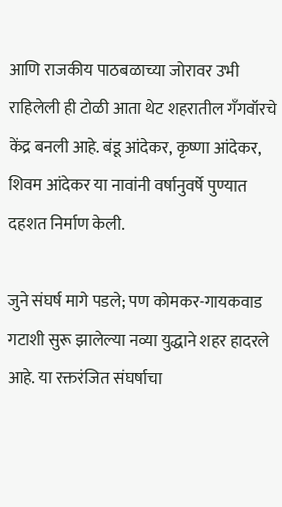आणि राजकीय पाठबळाच्या जोरावर उभी राहिलेली ही टोळी आता थेट शहरातील गँगवॉरचे केंद्र बनली आहे. बंडू आंदेकर, कृष्णा आंदेकर, शिवम आंदेकर या नावांनी वर्षानुवर्षे पुण्यात दहशत निर्माण केली.

जुने संघर्ष मागे पडले; पण कोमकर-गायकवाड गटाशी सुरू झालेल्या नव्या युद्धाने शहर हादरले आहे. या रक्तरंजित संघर्षाचा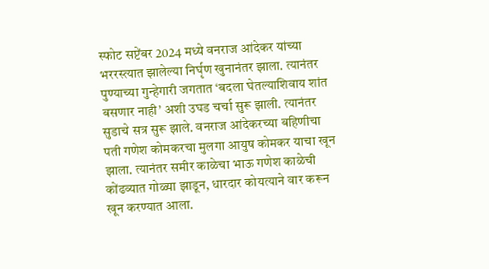स्फोट सप्टेंबर 2024 मध्ये वनराज आंदेकर यांच्या भररस्त्यात झालेल्या निर्घृण खुनानंतर झाला. त्यानंतर पुण्याच्या गुन्हेगारी जगतात ‌‘बदला घेतल्याशिवाय शांत बसणार नाही‌’ अशी उघड चर्चा सुरू झाली. त्यानंतर सुडाचे सत्र सुरू झाले. वनराज आंदेकरच्या बहिणीचा पती गणेश कोमकरचा मुलगा आयुष कोमकर याचा खून झाला. त्यानंतर समीर काळेचा भाऊ गणेश काळेची कोंढव्यात गोळ्या झाडून, धारदार कोयत्याने वार करून खून करण्यात आला.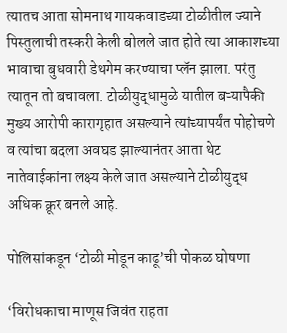त्यातच आता सोमनाथ गायकवाडच्या टोळीतील ज्याने पिस्तुलाची तस्करी केली बोलले जात होते त्या आकाशच्या भावाचा बुधवारी डेथगेम करण्याचा प्लॅन झाला. परंतु त्यातून तो बचावला. टोळीयुद्धामुळे यातील बऱ्यापैकी मुख्य आरोपी कारागृहात असल्याने त्यांच्यापर्यंत पोहोचणे व त्यांचा बदला अवघड झाल्यानंतर आता थेट नातेवाईकांना लक्ष्य केले जात असल्याने टोळीयुद्ध अधिक क्रूर बनले आहे.

पोलिसांकडून ‌‘टोळी मोडून काढू‌’ची पोकळ घोषणा

‘विरोधकाचा माणूस जिवंत राहता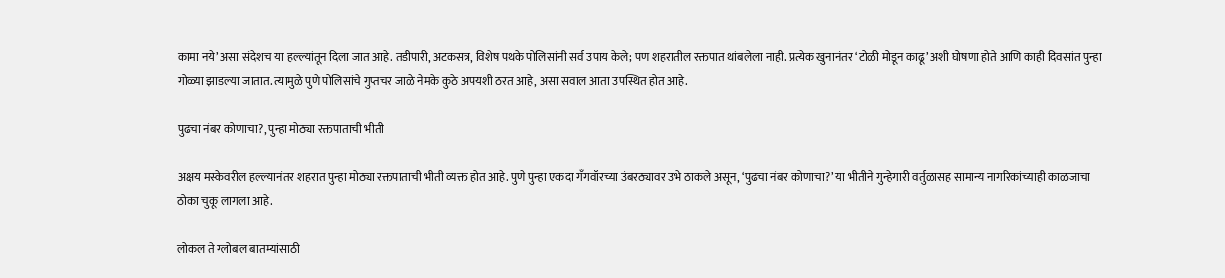कामा नये‌’ असा संदेशच या हल्ल्यांतून दिला जात आहे. तडीपारी, अटकसत्र, विशेष पथके पोलिसांनी सर्व उपाय केले; पण शहरातील रक्तपात थांबलेला नाही. प्रत्येक खुनानंतर ‌‘टोळी मोडून काढू‌’ अशी घोषणा होते आणि काही दिवसांत पुन्हा गोळ्या झाडल्या जातात. त्यामुळे पुणे पोलिसांचे गुप्तचर जाळे नेमके कुठे अपयशी ठरत आहे, असा सवाल आता उपस्थित होत आहे.

पुढचा नंबर कोणाचा?, पुन्हा मोठ्या रक्तपाताची भीती

अक्षय मस्केवरील हल्ल्यानंतर शहरात पुन्हा मोठ्या रक्तपाताची भीती व्यक्त होत आहे. पुणे पुन्हा एकदा गँगवॉरच्या उंबरठ्यावर उभे ठाकले असून, ‘पुढचा नंबर कोणाचा?’ या भीतीने गुन्हेगारी वर्तुळासह सामान्य नागरिकांच्याही काळजाचा ठोका चुकू लागला आहे.

लोकल ते ग्लोबल बातम्यांसाठी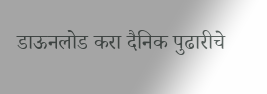डाऊनलोड करा दैनिक पुढारीचे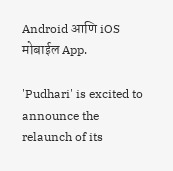Android आणि iOS मोबाईल App.

'Pudhari' is excited to announce the relaunch of its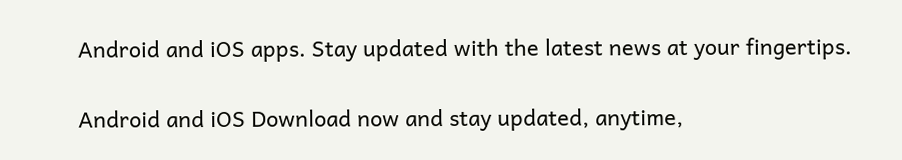Android and iOS apps. Stay updated with the latest news at your fingertips.

Android and iOS Download now and stay updated, anytime,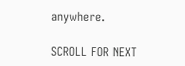anywhere.

SCROLL FOR NEXT